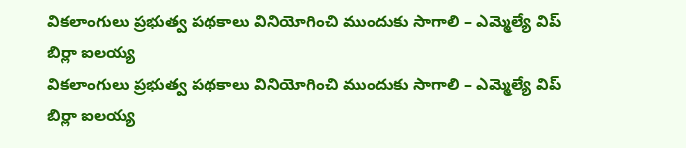వికలాంగులు ప్రభుత్వ పథకాలు వినియోగించి ముందుకు సాగాలి – ఎమ్మెల్యే విప్ బిర్లా ఐలయ్య
వికలాంగులు ప్రభుత్వ పథకాలు వినియోగించి ముందుకు సాగాలి – ఎమ్మెల్యే విప్ బిర్లా ఐలయ్య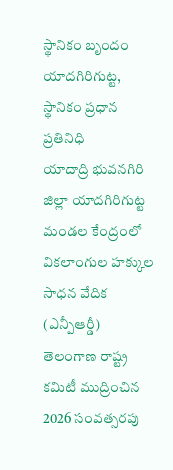స్థానికం బృందం
యాదగిరిగుట్ట, స్థానికం ప్రధాన ప్రతినిధి
యాదాద్రి భువనగిరి జిల్లా యాదగిరిగుట్ట మండల కేంద్రంలో వికలాంగుల హక్కుల సాధన వేదిక (ఎన్పీఆర్డీ) తెలంగాణ రాష్ట్ర కమిటీ ముద్రించిన 2026 సంవత్సరపు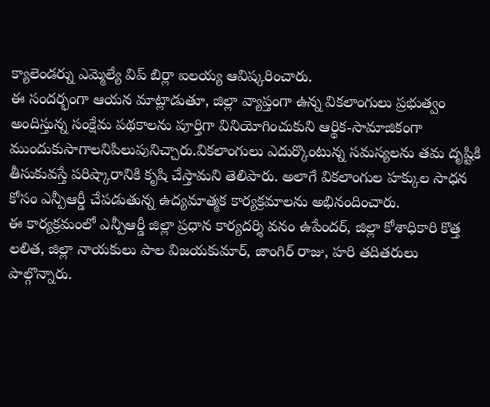క్యాలెండర్ను ఎమ్మెల్యే విప్ బిర్లా ఐలయ్య ఆవిష్కరించారు.
ఈ సందర్భంగా ఆయన మాట్లాడుతూ, జిల్లా వ్యాప్తంగా ఉన్న వికలాంగులు ప్రభుత్వం అందిస్తున్న సంక్షేమ పథకాలను పూర్తిగా వినియోగించుకుని ఆర్థిక-సామాజికంగా ముందుకుసాగాలనిపిలుపునిచ్చారు.వికలాంగులు ఎదుర్కొంటున్న సమస్యలను తమ దృష్టికి తీసుకువస్తే పరిష్కారానికి కృషి చేస్తామని తెలిపారు. అలాగే వికలాంగుల హక్కుల సాధన కోసం ఎన్పీఆర్డీ చేపడుతున్న ఉద్యమాత్మక కార్యక్రమాలను అభినందించారు.
ఈ కార్యక్రమంలో ఎన్పీఆర్డీ జిల్లా ప్రధాన కార్యదర్శి వనం ఉపేందర్, జిల్లా కోశాధికారి కొత్త లలిత, జిల్లా నాయకులు పాల విజయకుమార్, జాంగిర్ రాజు, హరి తదితరులు పాల్గొన్నారు.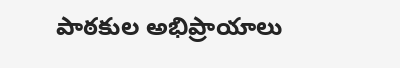పాఠకుల అభిప్రాయాలు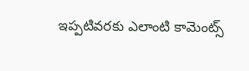ఇప్పటివరకు ఎలాంటి కామెంట్స్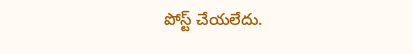పోస్ట్ చేయలేదు.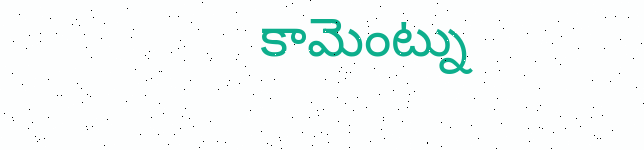కామెంట్ను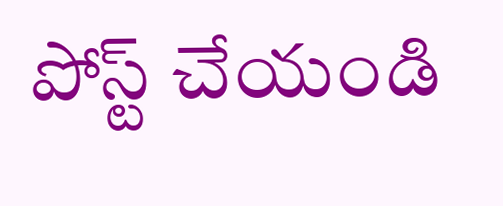పోస్ట్ చేయండి